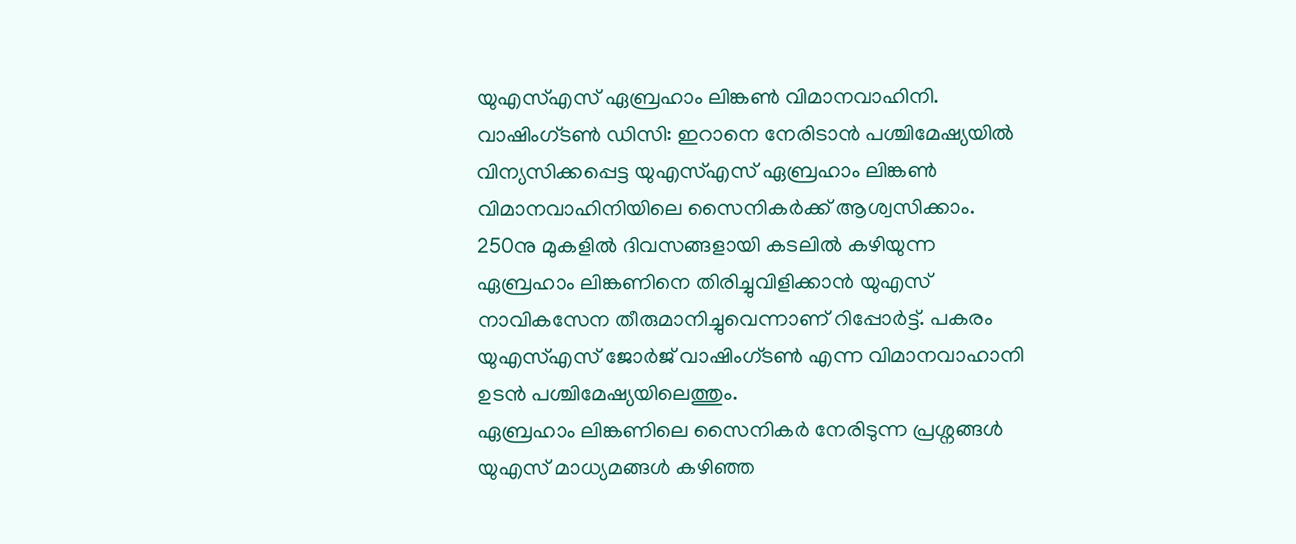യുഎസ്എസ് ഏബ്രഹാം ലിങ്കൺ വിമാനവാഹിനി.
വാഷിംഗ്ടൺ ഡിസി: ഇറാനെ നേരിടാൻ പശ്ചിമേഷ്യയിൽ വിന്യസിക്കപ്പെട്ട യുഎസ്എസ് ഏബ്രഹാം ലിങ്കൺ വിമാനവാഹിനിയിലെ സൈനികർക്ക് ആശ്വസിക്കാം. 250നു മുകളിൽ ദിവസങ്ങളായി കടലിൽ കഴിയുന്ന ഏബ്രഹാം ലിങ്കണിനെ തിരിച്ചുവിളിക്കാൻ യുഎസ് നാവികസേന തീരുമാനിച്ചുവെന്നാണ് റിപ്പോർട്ട്. പകരം യുഎസ്എസ് ജോർജ് വാഷിംഗ്ടൺ എന്ന വിമാനവാഹാനി ഉടൻ പശ്ചിമേഷ്യയിലെത്തും.
ഏബ്രഹാം ലിങ്കണിലെ സൈനികർ നേരിടുന്ന പ്രശ്നങ്ങൾ യുഎസ് മാധ്യമങ്ങൾ കഴിഞ്ഞ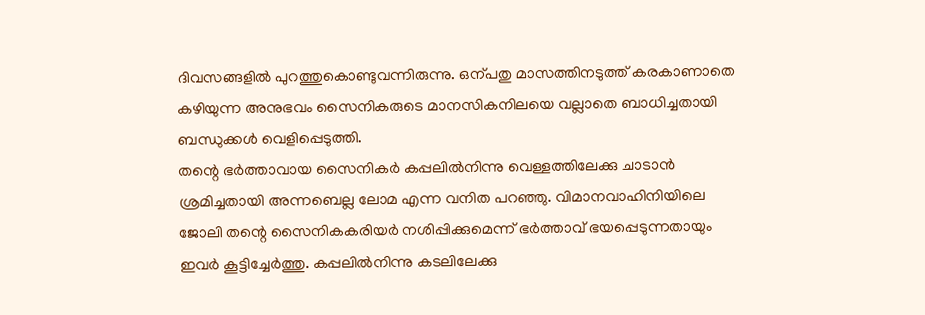ദിവസങ്ങളിൽ പുറത്തുകൊണ്ടുവന്നിരുന്നു. ഒന്പതു മാസത്തിനടുത്ത് കരകാണാതെ കഴിയുന്ന അനുഭവം സൈനികരുടെ മാനസികനിലയെ വല്ലാതെ ബാധിച്ചതായി ബന്ധുക്കൾ വെളിപ്പെടുത്തി.
തന്റെ ഭർത്താവായ സൈനികർ കപ്പലിൽനിന്നു വെള്ളത്തിലേക്കു ചാടാൻ ശ്രമിച്ചതായി അന്നബെല്ല ലോമ എന്ന വനിത പറഞ്ഞു. വിമാനവാഹിനിയിലെ ജോലി തന്റെ സൈനികകരിയർ നശിപ്പിക്കുമെന്ന് ഭർത്താവ് ഭയപ്പെടുന്നതായും ഇവർ കൂട്ടിച്ചേർത്തു. കപ്പലിൽനിന്നു കടലിലേക്കു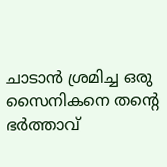ചാടാൻ ശ്രമിച്ച ഒരു സൈനികനെ തന്റെ ഭർത്താവ്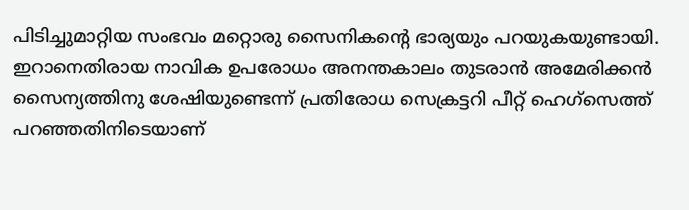പിടിച്ചുമാറ്റിയ സംഭവം മറ്റൊരു സൈനികന്റെ ഭാര്യയും പറയുകയുണ്ടായി.
ഇറാനെതിരായ നാവിക ഉപരോധം അനന്തകാലം തുടരാൻ അമേരിക്കൻ സൈന്യത്തിനു ശേഷിയുണ്ടെന്ന് പ്രതിരോധ സെക്രട്ടറി പീറ്റ് ഹെഗ്സെത്ത് പറഞ്ഞതിനിടെയാണ്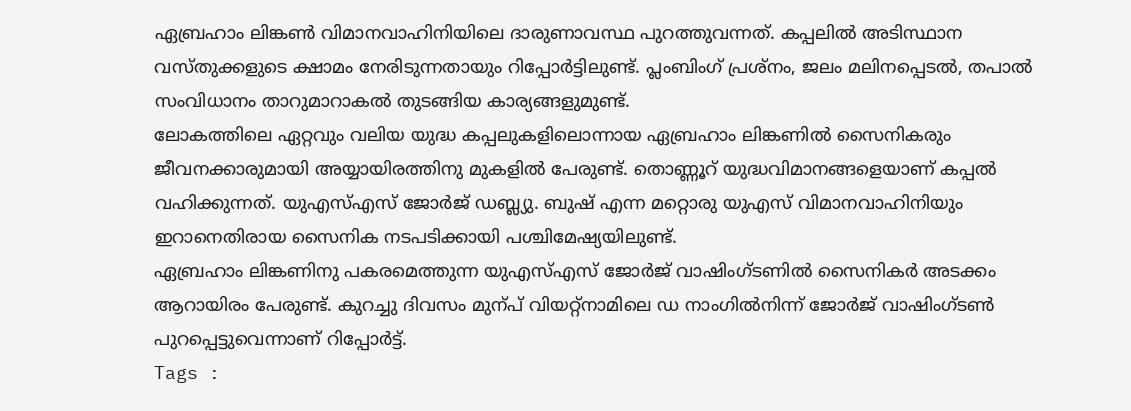ഏബ്രഹാം ലിങ്കൺ വിമാനവാഹിനിയിലെ ദാരുണാവസ്ഥ പുറത്തുവന്നത്. കപ്പലിൽ അടിസ്ഥാന വസ്തുക്കളുടെ ക്ഷാമം നേരിടുന്നതായും റിപ്പോർട്ടിലുണ്ട്. പ്ലംബിംഗ് പ്രശ്നം, ജലം മലിനപ്പെടൽ, തപാൽ സംവിധാനം താറുമാറാകൽ തുടങ്ങിയ കാര്യങ്ങളുമുണ്ട്.
ലോകത്തിലെ ഏറ്റവും വലിയ യുദ്ധ കപ്പലുകളിലൊന്നായ ഏബ്രഹാം ലിങ്കണിൽ സൈനികരും ജീവനക്കാരുമായി അയ്യായിരത്തിനു മുകളിൽ പേരുണ്ട്. തൊണ്ണൂറ് യുദ്ധവിമാനങ്ങളെയാണ് കപ്പൽ വഹിക്കുന്നത്. യുഎസ്എസ് ജോർജ് ഡബ്ല്യു. ബുഷ് എന്ന മറ്റൊരു യുഎസ് വിമാനവാഹിനിയും ഇറാനെതിരായ സൈനിക നടപടിക്കായി പശ്ചിമേഷ്യയിലുണ്ട്.
ഏബ്രഹാം ലിങ്കണിനു പകരമെത്തുന്ന യുഎസ്എസ് ജോർജ് വാഷിംഗ്ടണിൽ സൈനികർ അടക്കം ആറായിരം പേരുണ്ട്. കുറച്ചു ദിവസം മുന്പ് വിയറ്റ്നാമിലെ ഡ നാംഗിൽനിന്ന് ജോർജ് വാഷിംഗ്ടൺ പുറപ്പെട്ടുവെന്നാണ് റിപ്പോർട്ട്.
Tags :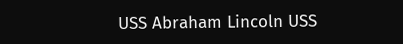USS Abraham Lincoln USS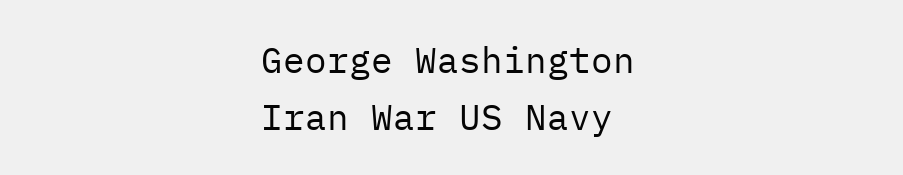George Washington Iran War US Navy